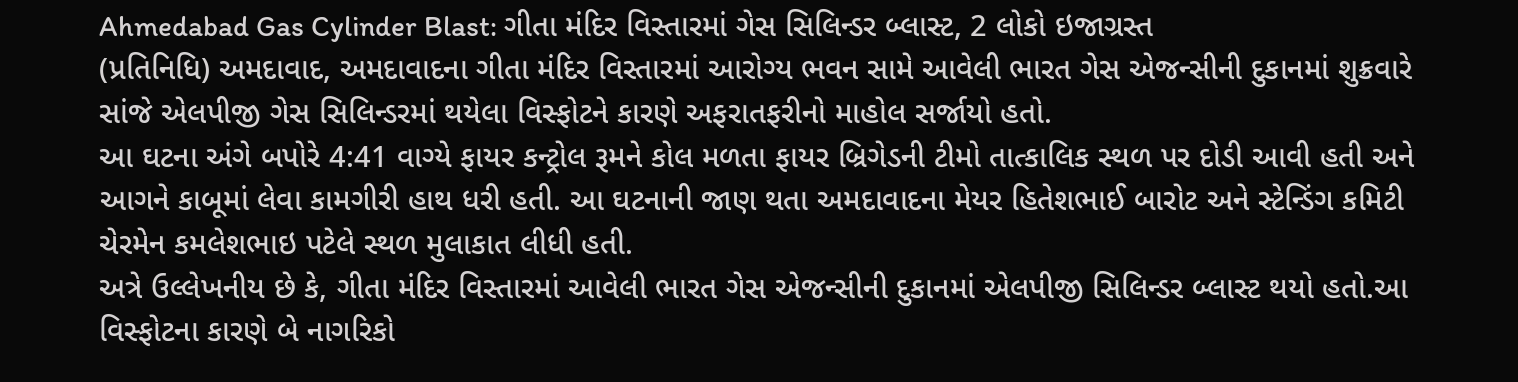Ahmedabad Gas Cylinder Blast: ગીતા મંદિર વિસ્તારમાં ગેસ સિલિન્ડર બ્લાસ્ટ, 2 લોકો ઇજાગ્રસ્ત
(પ્રતિનિધિ) અમદાવાદ, અમદાવાદના ગીતા મંદિર વિસ્તારમાં આરોગ્ય ભવન સામે આવેલી ભારત ગેસ એજન્સીની દુકાનમાં શુક્રવારે સાંજે એલપીજી ગેસ સિલિન્ડરમાં થયેલા વિસ્ફોટને કારણે અફરાતફરીનો માહોલ સર્જાયો હતો.
આ ઘટના અંગે બપોરે 4:41 વાગ્યે ફાયર કન્ટ્રોલ રૂમને કોલ મળતા ફાયર બ્રિગેડની ટીમો તાત્કાલિક સ્થળ પર દોડી આવી હતી અને આગને કાબૂમાં લેવા કામગીરી હાથ ધરી હતી. આ ઘટનાની જાણ થતા અમદાવાદના મેયર હિતેશભાઈ બારોટ અને સ્ટેન્ડિંગ કમિટી ચેરમેન કમલેશભાઇ પટેલે સ્થળ મુલાકાત લીધી હતી.
અત્રે ઉલ્લેખનીય છે કે, ગીતા મંદિર વિસ્તારમાં આવેલી ભારત ગેસ એજન્સીની દુકાનમાં એલપીજી સિલિન્ડર બ્લાસ્ટ થયો હતો.આ વિસ્ફોટના કારણે બે નાગરિકો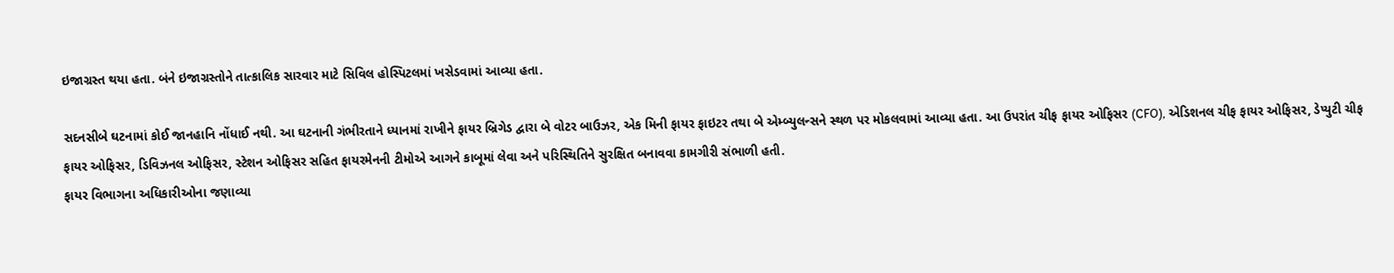ઇજાગ્રસ્ત થયા હતા. બંને ઇજાગ્રસ્તોને તાત્કાલિક સારવાર માટે સિવિલ હોસ્પિટલમાં ખસેડવામાં આવ્યા હતા.

સદનસીબે ઘટનામાં કોઈ જાનહાનિ નોંધાઈ નથી. આ ઘટનાની ગંભીરતાને ધ્યાનમાં રાખીને ફાયર બ્રિગેડ દ્વારા બે વોટર બાઉઝર, એક મિની ફાયર ફાઇટર તથા બે એમ્બ્યુલન્સને સ્થળ પર મોકલવામાં આવ્યા હતા. આ ઉપરાંત ચીફ ફાયર ઓફિસર (CFO), એડિશનલ ચીફ ફાયર ઓફિસર, ડેપ્યુટી ચીફ ફાયર ઓફિસર, ડિવિઝનલ ઓફિસર, સ્ટેશન ઓફિસર સહિત ફાયરમેનની ટીમોએ આગને કાબૂમાં લેવા અને પરિસ્થિતિને સુરક્ષિત બનાવવા કામગીરી સંભાળી હતી.
ફાયર વિભાગના અધિકારીઓના જણાવ્યા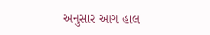અનુસાર આગ હાલ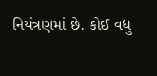નિયંત્રણમાં છે. કોઈ વધુ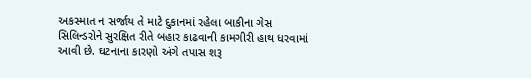અકસ્માત ન સર્જાય તે માટે દુકાનમાં રહેલા બાકીના ગેસ સિલિન્ડરોને સુરક્ષિત રીતે બહાર કાઢવાની કામગીરી હાથ ધરવામાં આવી છે. ઘટનાના કારણો અંગે તપાસ શરૂ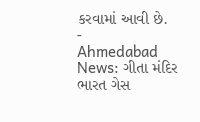કરવામાં આવી છે.
-
Ahmedabad News: ગીતા મંદિર ભારત ગેસ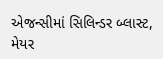એજન્સીમાં સિલિન્ડર બ્લાસ્ટ, મેયર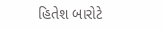હિતેશ બારોટે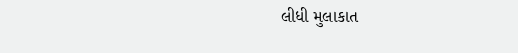લીધી મુલાકાત